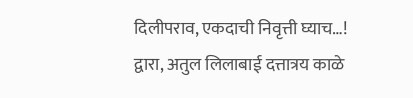दिलीपराव, एकदाची निवृत्ती घ्याच…!
द्वारा, अतुल लिलाबाई दत्तात्रय काळे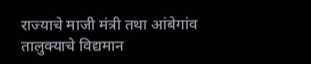राज्याचे माजी मंत्री तथा आंबेगांव तालुक्याचे विद्यमान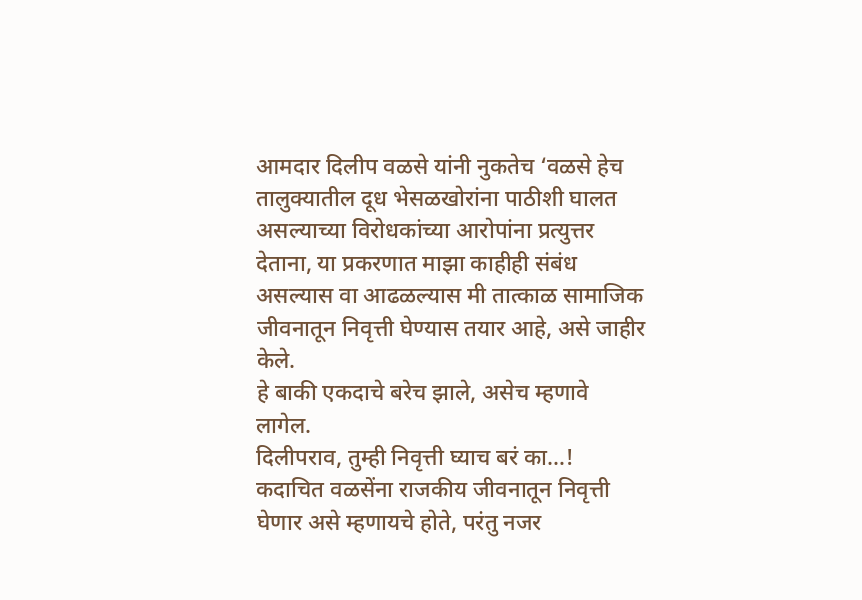आमदार दिलीप वळसे यांनी नुकतेच ‘वळसे हेच तालुक्यातील दूध भेसळखोरांना पाठीशी घालत असल्याच्या विरोधकांच्या आरोपांना प्रत्युत्तर देताना, या प्रकरणात माझा काहीही संबंध असल्यास वा आढळल्यास मी तात्काळ सामाजिक जीवनातून निवृत्ती घेण्यास तयार आहे, असे जाहीर केले.
हे बाकी एकदाचे बरेच झाले, असेच म्हणावे लागेल.
दिलीपराव, तुम्ही निवृत्ती घ्याच बरं का…!
कदाचित वळसेंना राजकीय जीवनातून निवृत्ती घेणार असे म्हणायचे होते, परंतु नजर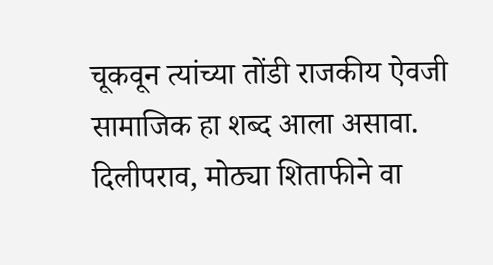चूकवून त्यांच्या तोंडी राजकीय ऐवजी सामाजिक हा शब्द आला असावा. दिलीपराव, मोठ्या शिताफीने वा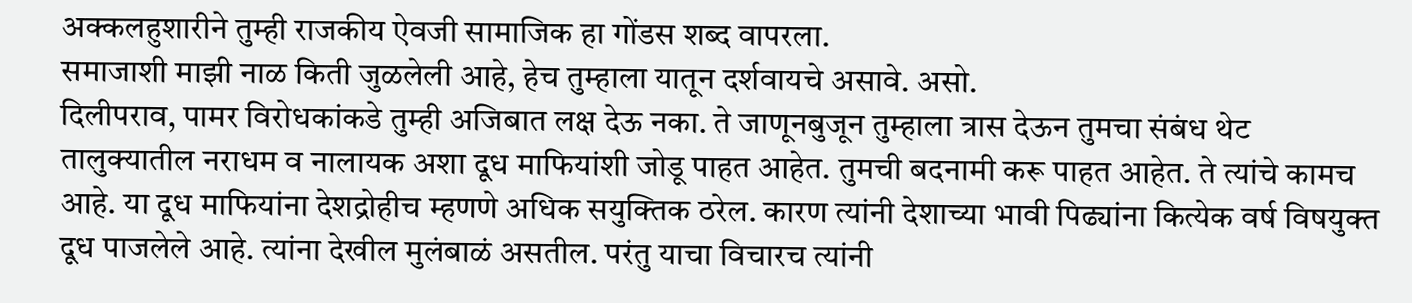अक्कलहुशारीने तुम्ही राजकीय ऐवजी सामाजिक हा गोंडस शब्द वापरला.
समाजाशी माझी नाळ किती जुळलेली आहे, हेच तुम्हाला यातून दर्शवायचे असावे. असो.
दिलीपराव, पामर विरोधकांकडे तुम्ही अजिबात लक्ष देऊ नका. ते जाणूनबुजून तुम्हाला त्रास देऊन तुमचा संबंध थेट तालुक्यातील नराधम व नालायक अशा दूध माफियांशी जोडू पाहत आहेत. तुमची बदनामी करू पाहत आहेत. ते त्यांचे कामच आहे. या दूध माफियांना देशद्रोहीच म्हणणे अधिक सयुक्तिक ठरेल. कारण त्यांनी देशाच्या भावी पिढ्यांना कित्येक वर्ष विषयुक्त दूध पाजलेले आहे. त्यांना देखील मुलंबाळं असतील. परंतु याचा विचारच त्यांनी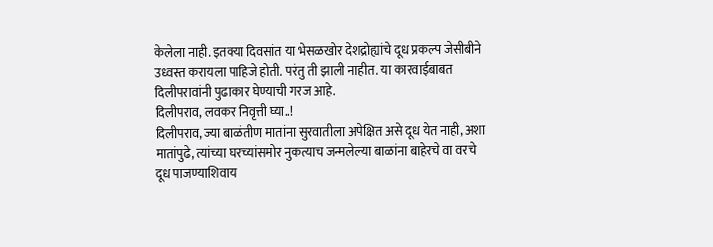केलेला नाही. इतक्या दिवसांत या भेसळखोर देशद्रोह्यांचे दूध प्रकल्प जेसीबीने उध्वस्त करायला पाहिजे होती. परंतु ती झाली नाहीत. या कारवाईबाबत दिलीपरावांनी पुढाकार घेण्याची गरज आहे.
दिलीपराव, लवकर निवृत्ती घ्या..!
दिलीपराव, ज्या बाळंतीण मातांना सुरवातीला अपेक्षित असे दूध येत नाही, अशा मातांपुढे, त्यांच्या घरच्यांसमोर नुकत्याच जन्मलेल्या बाळांना बाहेरचे वा वरचे दूध पाजण्याशिवाय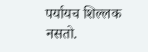पर्यायच शिल्लक नसतो.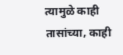त्यामुळे काही तासांच्या, काही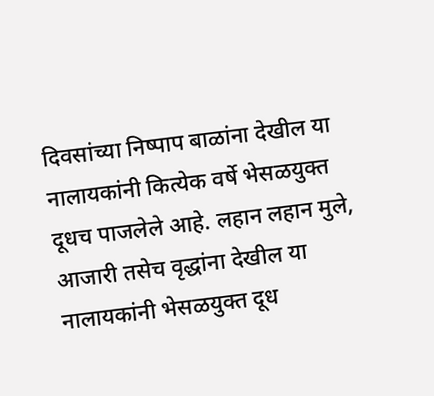दिवसांच्या निष्पाप बाळांना देखील या नालायकांनी कित्येक वर्षे भेसळयुक्त दूधच पाजलेले आहे. लहान लहान मुले, आजारी तसेच वृद्धांना देखील या नालायकांनी भेसळयुक्त दूध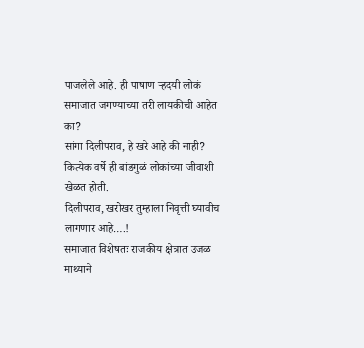पाजलेले आहे. ही पाषाण ऱ्हदयी लोकं समाजात जगण्याच्या तरी लायकीची आहेत का?
सांगा दिलीपराव, हे खरे आहे की नाही? कित्येक वर्षे ही बांडगुळं लोकांच्या जीवाशी खेळत होती.
दिलीपराव, खरोखर तुम्हाला निवृत्ती घ्यावीच लागणार आहे….!
समाजात विशेषतः राजकीय क्षेत्रात उजळ माथ्याने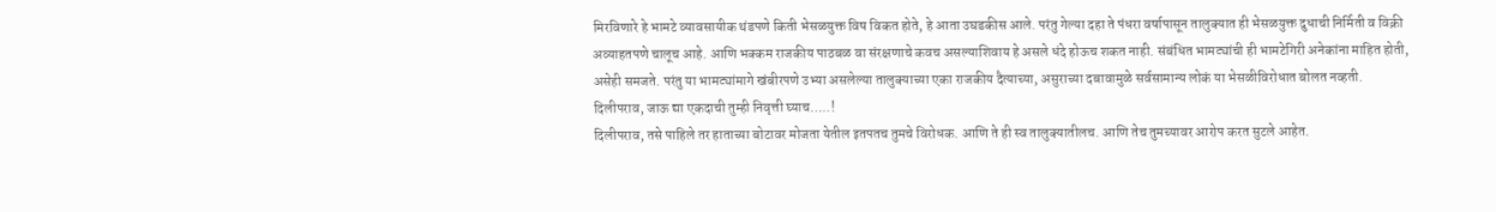मिरविणारे हे भामटे व्यावसायीक थंडपणे किती भेसळयुक्त विष विकत होते, हे आता उघडकीस आले. परंतु गेल्या दहा ते पंधरा वर्षापासून तालुक्यात ही भेसळयुक्त दुधाची निर्मिती व विक्री अव्याहतपणे चालूच आहे. आणि भक्कम राजकीय पाठबळ वा संरक्षणाचे कवच असल्याशिवाय हे असले धंदे होऊच शकत नाही. संबंधित भामट्यांची ही भामटेगिरी अनेकांना माहित होती, असेही समजते. परंतु या भामट्यांमागे खंबीरपणे उभ्या असलेल्या तालुक्याच्या एका राजकीय दैत्याच्या, असुराच्या दबावामुळे सर्वसामान्य लोकं या भेसळीविरोधात बोलत नव्हती.
दिलीपराव, जाऊ द्या एकदाची तुम्ही निवृत्ती घ्याच…..!
दिलीपराव, तसे पाहिले तर हाताच्या बोटावर मोजता येतील इतपतच तुमचे विरोधक. आणि ते ही स्व तालुक्यातीलच. आणि तेच तुमच्यावर आरोप करत सुटले आहेत.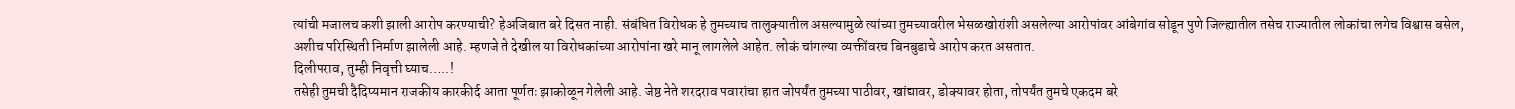त्यांची मजालच कशी झाली आरोप करण्याची? हेअजिबात बरे दिसत नाही. संबंधित विरोधक हे तुमच्याच तालुक्यातील असल्यामुळे त्यांच्या तुमच्यावरील भेसळखोरांशी असलेल्या आरोपांवर आंबेगांव सोडून पुणे जिल्ह्यातील तसेच राज्यातील लोकांचा लगेच विश्वास बसेल, अशीच परिस्थिती निर्माण झालेली आहे. म्हणजे ते देखील या विरोधकांच्या आरोपांना खरे मानू लागलेले आहेत. लोकं चांगल्या व्यक्तींवरच बिनबुडाचे आरोप करत असतात.
दिलीपराव, तुम्ही निवृत्ती घ्याच…..!
तसेही तुमची दैदिप्यमान राजकीय कारकीर्द आता पूर्णतः झाकोळून गेलेली आहे. जेष्ठ नेते शरदराव पवारांचा हात जोपर्यंत तुमच्या पाठीवर, खांद्यावर, डोक्यावर होता, तोपर्यंत तुमचे एकदम बरे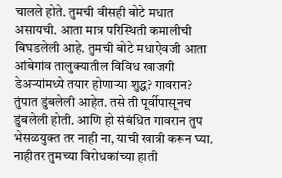चालले होते. तुमची वीसही बोटे मधात असायची. आता मात्र परिस्थिती कमालीची बिघडलेली आहे. तुमची बोटे मधाऐवजी आता आंबेगांव तालुक्यातील विविध खाजगी डेअऱ्यांमध्ये तयार होणाऱ्या शुद्ध? गावरान? तुंपात डुंबलेली आहेत. तसे ती पूर्वीपासूनच डुंबलेली होती. आणि हो संबंधित गावरान तुप भेसळयुक्त तर नाही ना, याची खात्री करून घ्या. नाहीतर तुमच्या विरोधकांच्या हाती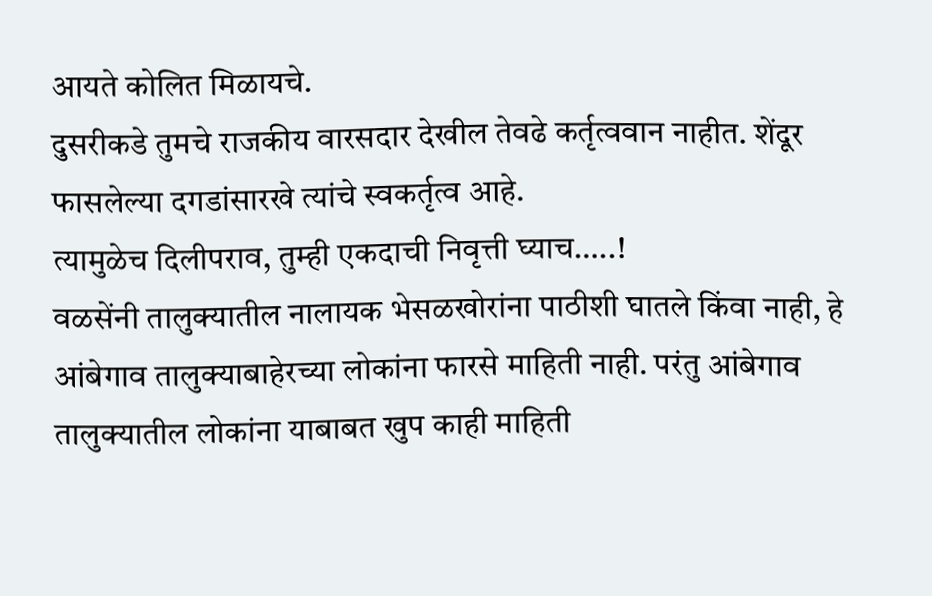आयते कोलित मिळायचे.
दुसरीकडे तुमचे राजकीय वारसदार देखील तेवढे कर्तृत्ववान नाहीत. शेंदूर फासलेल्या दगडांसारखे त्यांचे स्वकर्तृत्व आहे.
त्यामुळेच दिलीपराव, तुम्ही एकदाची निवृत्ती घ्याच…..!
वळसेंनी तालुक्यातील नालायक भेसळखोरांना पाठीशी घातले किंवा नाही, हे आंबेगाव तालुक्याबाहेरच्या लोकांना फारसे माहिती नाही. परंतु आंबेगाव तालुक्यातील लोकांना याबाबत खुप काही माहिती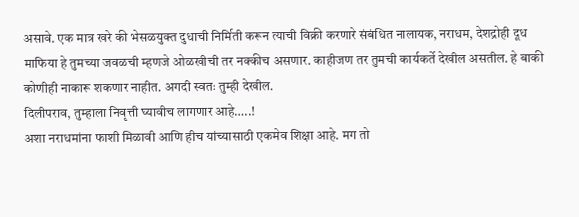असावे. एक मात्र खरे की भेसळयुक्त दुधाची निर्मिती करून त्याची विक्री करणारे संबंधित नालायक, नराधम, देशद्रोही दूध माफिया हे तुमच्या जवळची म्हणजे ओळखीची तर नक्कीच असणार. काहीजण तर तुमची कार्यकर्ते देखील असतील. हे बाकी कोणीही नाकारू शकणार नाहीत. अगदी स्वतः तुम्ही देखील.
दिलीपराव, तुम्हाला निवृत्ती घ्यावीच लागणार आहे…..!
अशा नराधमांना फाशी मिळावी आणि हीच यांच्यासाठी एकमेव शिक्षा आहे. मग तो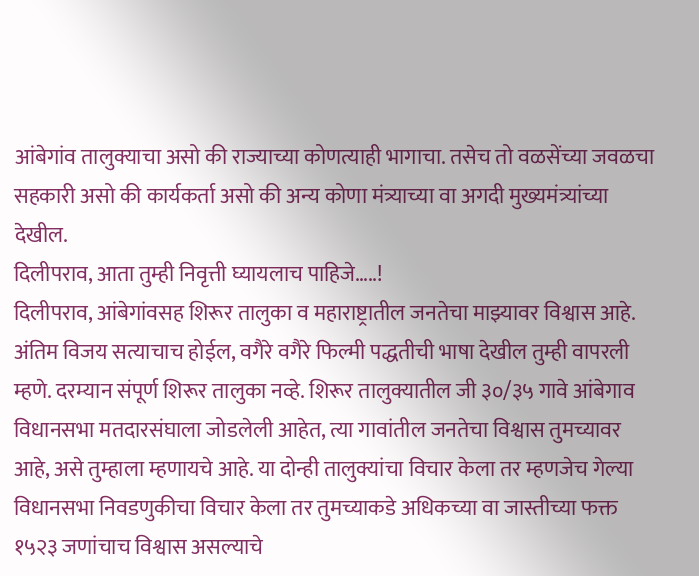आंबेगांव तालुक्याचा असो की राज्याच्या कोणत्याही भागाचा. तसेच तो वळसेंच्या जवळचा सहकारी असो की कार्यकर्ता असो की अन्य कोणा मंत्र्याच्या वा अगदी मुख्यमंत्र्यांच्या देखील.
दिलीपराव, आता तुम्ही निवृत्ती घ्यायलाच पाहिजे…..!
दिलीपराव, आंबेगांवसह शिरूर तालुका व महाराष्ट्रातील जनतेचा माझ्यावर विश्वास आहे. अंतिम विजय सत्याचाच होईल, वगैरे वगैरे फिल्मी पद्धतीची भाषा देखील तुम्ही वापरली म्हणे. दरम्यान संपूर्ण शिरूर तालुका नव्हे. शिरूर तालुक्यातील जी ३०/३५ गावे आंबेगाव विधानसभा मतदारसंघाला जोडलेली आहेत, त्या गावांतील जनतेचा विश्वास तुमच्यावर आहे, असे तुम्हाला म्हणायचे आहे. या दोन्ही तालुक्यांचा विचार केला तर म्हणजेच गेल्या विधानसभा निवडणुकीचा विचार केला तर तुमच्याकडे अधिकच्या वा जास्तीच्या फक्त १५२३ जणांचाच विश्वास असल्याचे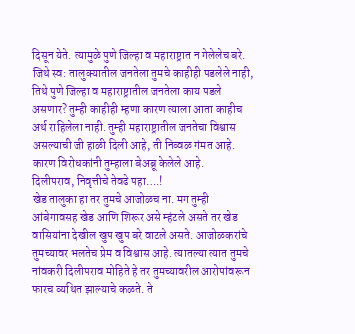दिसून येते. त्यामुळे पुणे जिल्हा व महाराष्ट्रात न गेलेलेच बरे. जिथे स्व: तालुक्यातील जनतेला तुमचे काहीही पडलेले नाही, तिथे पुणे जिल्हा व महाराष्ट्रातील जनतेला काय पडले असणार? तुम्ही काहीही म्हणा कारण त्याला आता काहीच अर्थ राहिलेला नाही. तुम्ही महाराष्ट्रातील जनतेचा विश्वास असल्याची जी हाळी दिली आहे, ती निव्वळ गंमत आहे. कारण विरोधकांनी तुम्हाला बेअब्रू केलेले आहे.
दिलीपराव, निवृत्तीचे तेवढे पहा….!
खेड तालुका हा तर तुमचे आजोळच ना. मग तुम्ही आंबेगावसह खेड आणि शिरूर असे म्हंटले असते तर खेड वासियांना देखील खुप खुप बरे वाटले असते. आजोळकरांचे तुमच्यावर भलतेच प्रेम व विश्वास आहे. त्यातल्या त्यात तुमचे नांवकरी दिलीपराव मोहिते हे तर तुमच्यावरील आरोपांवरून फारच व्यथित झाल्याचे कळते. ते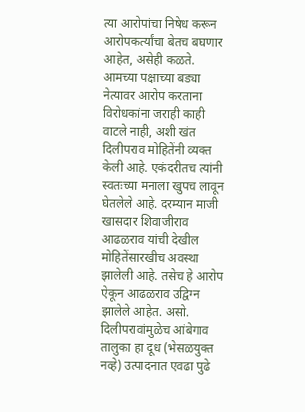त्या आरोपांचा निषेध करून आरोपकर्त्यांचा बेतच बघणार आहेत, असेही कळते. आमच्या पक्षाच्या बड्या नेत्यावर आरोप करताना विरोधकांना जराही काही वाटले नाही, अशी खंत दिलीपराव मोहितेंनी व्यक्त केली आहे. एकंदरीतच त्यांनी स्वतःच्या मनाला खुपच लावून घेतलेले आहे. दरम्यान माजी खासदार शिवाजीराव आढळराव यांची देखील मोहितेंसारखीच अवस्था झालेली आहे. तसेच हे आरोप ऐकून आढळराव उद्विग्न झालेले आहेत. असो.
दिलीपरावांमुळेच आंबेगाव तालुका हा दूध (भेसळयुक्त नव्हे) उत्पादनात एवढा पुढे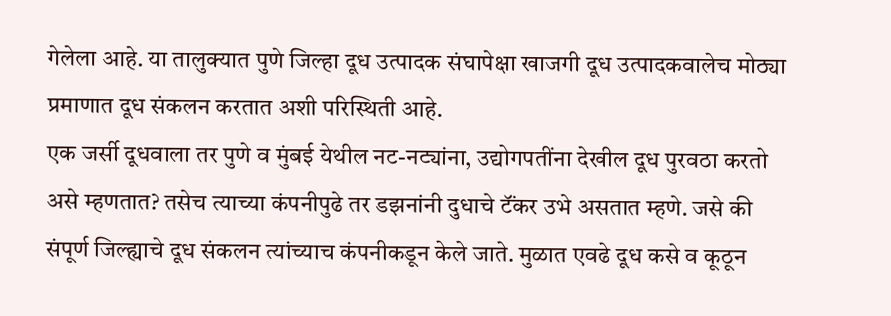गेलेला आहे. या तालुक्यात पुणे जिल्हा दूध उत्पादक संघापेक्षा खाजगी दूध उत्पादकवालेच मोठ्या प्रमाणात दूध संकलन करतात अशी परिस्थिती आहे.
एक जर्सी दूधवाला तर पुणे व मुंबई येथील नट-नट्यांना, उद्योगपतींना देखील दूध पुरवठा करतो असे म्हणतात? तसेच त्याच्या कंपनीपुढे तर डझनांनी दुधाचे टॅंकर उभे असतात म्हणे. जसे की संपूर्ण जिल्ह्याचे दूध संकलन त्यांच्याच कंपनीकडून केले जाते. मुळात एवढे दूध कसे व कूठून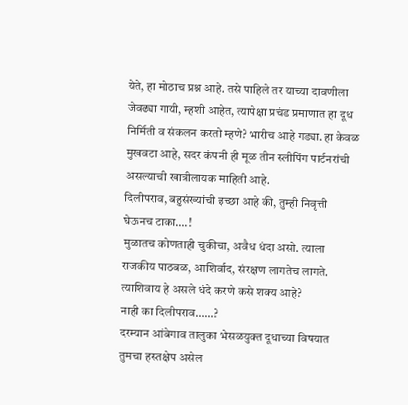येते, हा मोठाच प्रश्न आहे. तसे पाहिले तर याच्या दावणीला जेवढ्या गायी, म्हशी आहेत, त्यापेक्षा प्रचंड प्रमाणात हा दूध निर्मिती व संकलन करतो म्हणे? भारीच आहे गड्या. हा केवळ मुखवटा आहे, सदर कंपनी ही मूळ तीन स्लीपिंग पार्टनरांची असल्याची खात्रीलायक माहिती आहे.
दिलीपराव, बहुसंख्यांची इच्छा आहे की, तुम्ही निवृत्ती घेऊनच टाका….!
मुळातच कोणताही चुकीचा, अवैध धंदा असो. त्याला राजकीय पाठबळ, आशिर्वाद, संरक्षण लागतेच लागते. त्याशिवाय हे असले धंदे करणे कसे शक्य आहे?
नाही का दिलीपराव……?
दरम्यान आंबेगाव तालुका भेसळयुक्त दूधाच्या विषयात तुमचा हस्तक्षेप असेल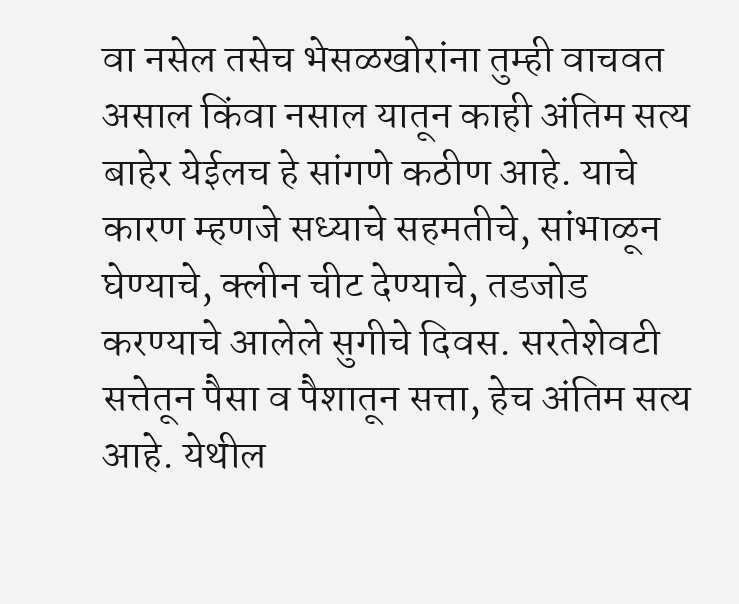वा नसेल तसेच भेसळखोरांना तुम्ही वाचवत असाल किंवा नसाल यातून काही अंतिम सत्य बाहेर येईलच हे सांगणे कठीण आहे. याचे कारण म्हणजे सध्याचे सहमतीचे, सांभाळून घेण्याचे, क्लीन चीट देण्याचे, तडजोड करण्याचे आलेले सुगीचे दिवस. सरतेशेवटी सत्तेतून पैसा व पैशातून सत्ता, हेच अंतिम सत्य आहे. येथील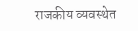राजकीय व्यवस्थेत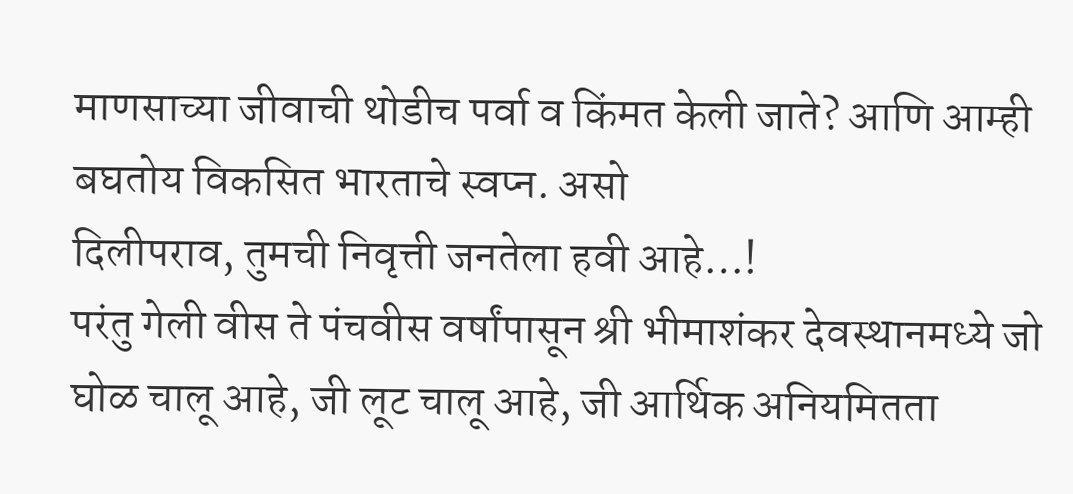माणसाच्या जीवाची थोडीच पर्वा व किंमत केली जाते? आणि आम्ही बघतोय विकसित भारताचे स्वप्न. असो
दिलीपराव, तुमची निवृत्ती जनतेला हवी आहे…!
परंतु गेली वीस ते पंचवीस वर्षांपासून श्री भीमाशंकर देवस्थानमध्ये जो घोळ चालू आहे, जी लूट चालू आहे, जी आर्थिक अनियमितता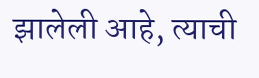झालेली आहे, त्याची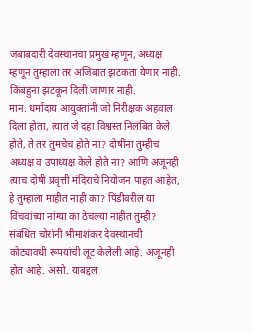जबाबदारी देवस्थानचा प्रमुख म्हणून, अध्यक्ष म्हणून तुम्हाला तर अजिबात झटकता येणार नाही. किंबहुना झटकून दिली जाणार नाही.
मान. धर्मादाय आयुक्तांनी जो निरीक्षक अहवाल दिला होता, त्यात जे दहा विश्वस्त निलंबित केले होते, ते तर तुमचेच होते ना? दोषींना तुम्हीच अध्यक्ष व उपाध्यक्ष केले होते ना? आणि अजूनही त्याच दोषी प्रवृत्ती मंदिराचे नियोजन पाहत आहेत, हे तुम्हाला माहीत नाही का? पिंडीवरील या विंचवांच्या नांग्या का ठेचल्या नाहीत तुम्ही?
संबंधित चोरांनी भीमाशंकर देवस्थानची कोट्यावधी रूपयांची लूट केलेली आहे. अजूनही होत आहे. असो. याबद्दल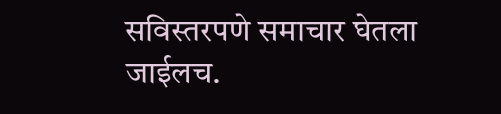सविस्तरपणे समाचार घेतला जाईलच.